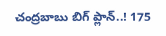చంద్రబాబు బిగ్ ప్లాన్..! 175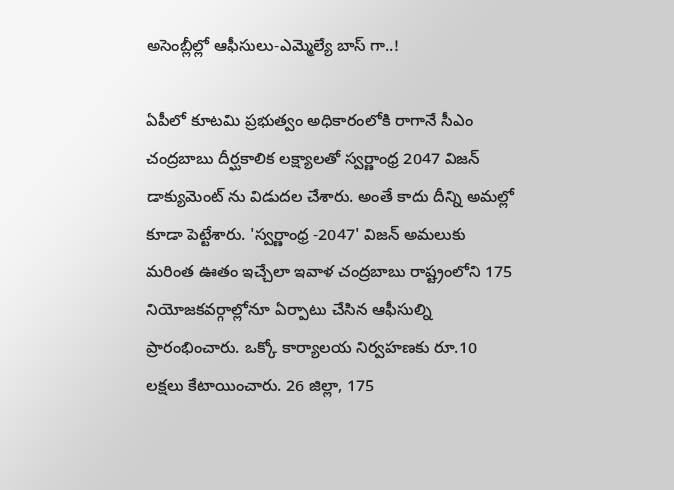అసెంబ్లీల్లో ఆఫీసులు-ఎమ్మెల్యే బాస్ గా..!

ఏపీలో కూటమి ప్రభుత్వం అధికారంలోకి రాగానే సీఎం చంద్రబాబు దీర్ఘకాలిక లక్ష్యాలతో స్వర్ణాంధ్ర 2047 విజన్ డాక్యుమెంట్ ను విడుదల చేశారు. అంతే కాదు దీన్ని అమల్లో కూడా పెట్టేశారు. 'స్వర్ణాంధ్ర -2047' విజన్ అమలుకు మరింత ఊతం ఇచ్చేలా ఇవాళ చంద్రబాబు రాష్ట్రంలోని 175 నియోజకవర్గాల్లోనూ ఏర్పాటు చేసిన ఆఫీసుల్ని ప్రారంభించారు. ఒక్కో కార్యాలయ నిర్వహణకు రూ.10 లక్షలు కేటాయించారు. 26 జిల్లా, 175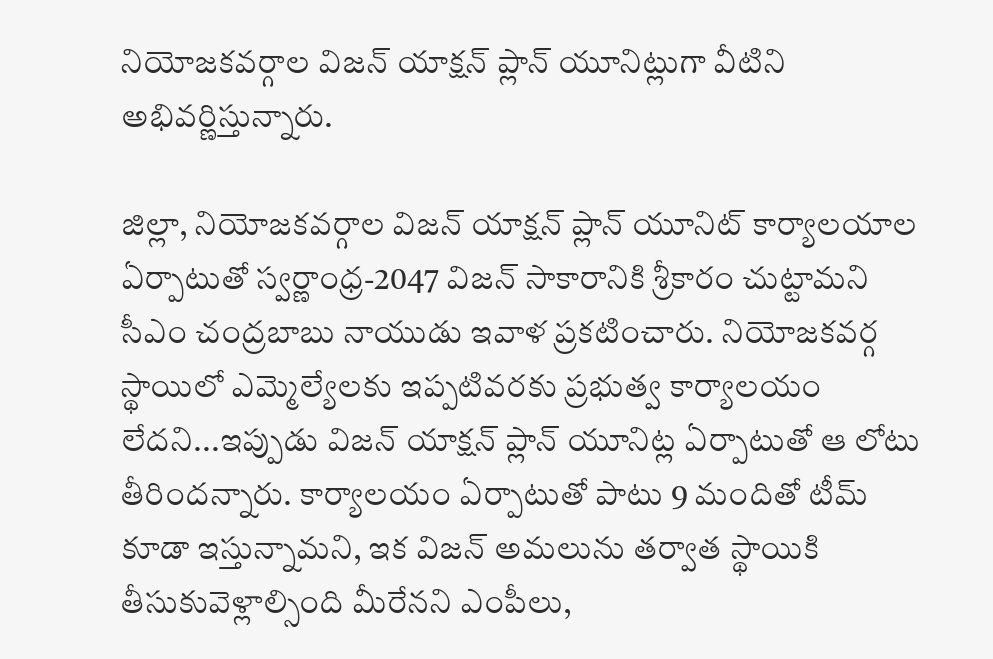నియోజకవర్గాల విజన్ యాక్షన్ ప్లాన్ యూనిట్లుగా వీటిని అభివర్ణిస్తున్నారు.

జిల్లా, నియోజకవర్గాల విజన్ యాక్షన్‌ ప్లాన్ యూనిట్ కార్యాలయాల ఏర్పాటుతో స్వర్ణాంధ్ర-2047 విజన్ సాకారానికి శ్రీకారం చుట్టామని సీఎం చంద్రబాబు నాయుడు ఇవాళ ప్రకటించారు. నియోజకవర్గ స్థాయిలో ఎమ్మెల్యేలకు ఇప్పటివరకు ప్రభుత్వ కార్యాలయం లేదని...ఇప్పుడు విజన్ యాక్షన్ ప్లాన్ యూనిట్ల ఏర్పాటుతో ఆ లోటు తీరిందన్నారు. కార్యాలయం ఏర్పాటుతో పాటు 9 మందితో టీమ్ కూడా ఇస్తున్నామని, ఇక విజన్ అమలును తర్వాత స్థాయికి తీసుకువెళ్లాల్సింది మీరేనని ఎంపీలు,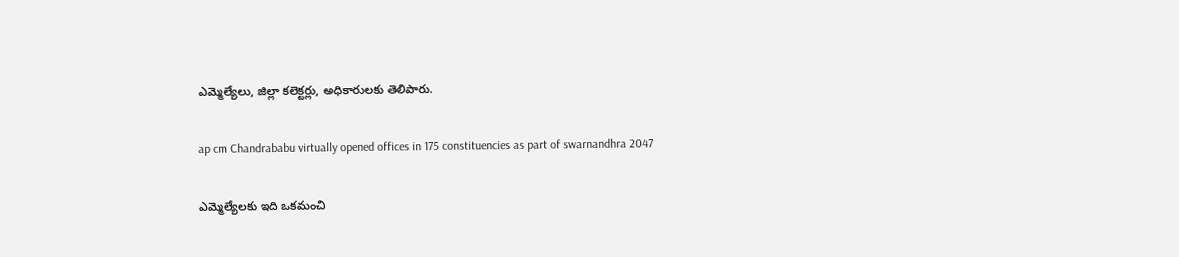ఎమ్మెల్యేలు, జిల్లా కలెక్టర్లు, అధికారులకు తెలిపారు.

ap cm Chandrababu virtually opened offices in 175 constituencies as part of swarnandhra 2047

ఎమ్మెల్యేలకు ఇది ఒకమంచి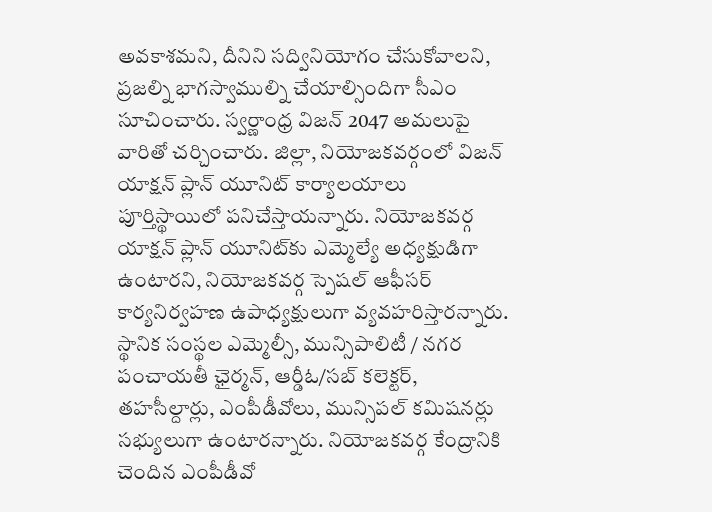అవకాశమని, దీనిని సద్వినియోగం చేసుకోవాలని, ప్రజల్ని భాగస్వాముల్ని చేయాల్సిందిగా సీఎం సూచించారు. స్వర్ణాంధ్ర విజన్ 2047 అమలుపై వారితో చర్చించారు. జిల్లా, నియోజకవర్గంలో విజన్ యాక్షన్ ప్లాన్ యూనిట్ కార్యాలయాలు పూర్తిస్థాయిలో పనిచేస్తాయన్నారు. నియోజకవర్గ యాక్షన్ ప్లాన్ యూనిట్‌కు ఎమ్మెల్యే అధ్యక్షుడిగా ఉంటారని, నియోజకవర్గ స్పెషల్ ఆఫీసర్ కార్యనిర్వహణ ఉపాధ్యక్షులుగా వ్యవహరిస్తారన్నారు. స్థానిక సంస్థల ఎమ్మెల్సీ, మున్సిపాలిటీ / నగర పంచాయతీ ఛైర్మన్, ఆర్డీఓ/సబ్ కలెక్టర్, తహసీల్దార్లు, ఎంపీడీవోలు, మున్సిపల్ కమిషనర్లు సభ్యులుగా ఉంటారన్నారు. నియోజకవర్గ కేంద్రానికి చెందిన ఎంపీడీవో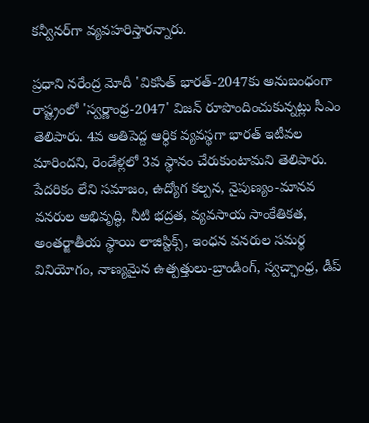కన్వీనర్‌గా వ్యవహరిస్తారన్నారు.

ప్రధాని నరేంద్ర మోదీ 'వికసిత్ భారత్-2047కు అనుబంధంగా రాష్ట్రంలో 'స్వర్ణాంధ్ర-2047' విజన్ రూపొందించుకున్నట్లు సీఎం తెలిపారు. 4వ అతిపెద్ద ఆర్ధిక వ్యవస్థగా భారత్ ఇటీవల మారిందని, రెండేళ్లలో 3వ స్థానం చేరుకుంటామని తెలిపారు. పేదరికం లేని సమాజం, ఉద్యోగ కల్పన, నైపుణ్యం-మానవ వనరుల అభివృద్ధి, నీటి భద్రత, వ్యవసాయ సాంకేతికత, అంతర్జాతీయ స్థాయి లాజిస్టిక్స్, ఇంధన వనరుల సమర్థ వినియోగం, నాణ్యమైన ఉత్పత్తులు-బ్రాండింగ్, స్వచ్ఛాంధ్ర, డీప్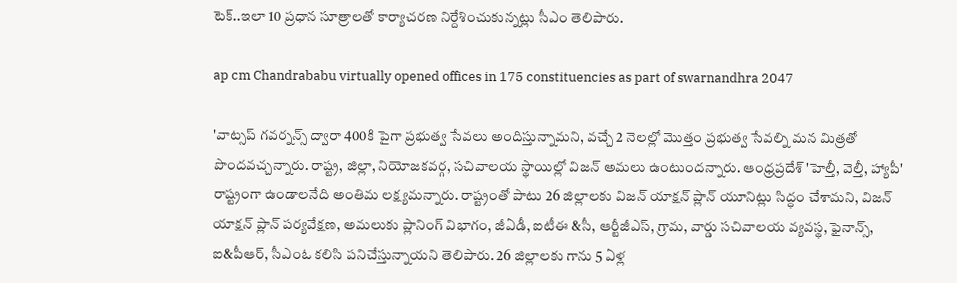టెక్..ఇలా 10 ప్రధాన సూత్రాలతో కార్యాచరణ నిర్దేశించుకున్నట్లు సీఎం తెలిపారు.

ap cm Chandrababu virtually opened offices in 175 constituencies as part of swarnandhra 2047

'వాట్సప్ గవర్నన్స్ ద్వారా 400కి పైగా ప్రభుత్వ సేవలు అందిస్తున్నామని, వచ్చే 2 నెలల్లో మొత్తం ప్రభుత్వ సేవల్ని మన మిత్రతో పొందవచ్చన్నారు. రాష్ట్ర, జిల్లా, నియోజకవర్గ, సచివాలయ స్థాయిల్లో విజన్ అమలు ఉంటుందన్నారు. ఆంధ్రప్రదేశ్ 'హెల్తీ, వెల్తీ, హ్యాపీ' రాష్ట్రంగా ఉండాలనేది అంతిమ లక్ష్యమన్నారు. రాష్ట్రంతో పాటు 26 జిల్లాలకు విజన్ యాక్షన్ ప్లాన్ యూనిట్లు సిద్ధం చేశామని, విజన్ యాక్షన్ ప్లాన్ పర్యవేక్షణ, అమలుకు ప్లానింగ్ విభాగం, జీఏడీ, ఐటీఈ &సీ, ఆర్టీజీఎస్, గ్రామ, వార్డు సచివాలయ వ్యవస్థ, ఫైనాన్స్, ఐ&పీఆర్, సీఎంఓ కలిసి పనిచేస్తున్నాయని తెలిపారు. 26 జిల్లాలకు గాను 5 ఏళ్ల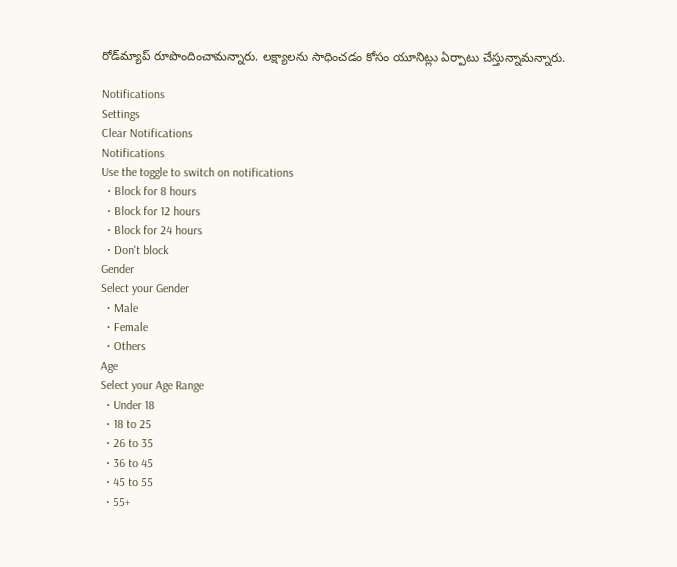రోడ్‌మ్యాప్‌ రూపొందించామన్నారు. లక్ష్యాలను సాధించడం కోసం యూనిట్లు ఏర్పాటు చేస్తున్నామన్నారు.

Notifications
Settings
Clear Notifications
Notifications
Use the toggle to switch on notifications
  • Block for 8 hours
  • Block for 12 hours
  • Block for 24 hours
  • Don't block
Gender
Select your Gender
  • Male
  • Female
  • Others
Age
Select your Age Range
  • Under 18
  • 18 to 25
  • 26 to 35
  • 36 to 45
  • 45 to 55
  • 55+